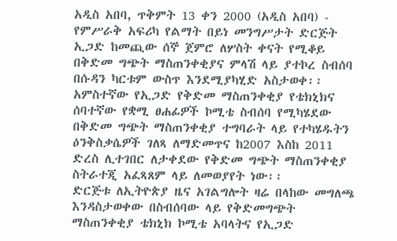አዲስ አበባ, ጥቅምት 13 ቀን 2000 (አዲስ አበባ) - የምሥራቅ አፍሪካ የልማት በይነ መንግሥታት ድርጅት ኢጋድ ከመጪው ሰኞ ጀምሮ ለሦስት ቀናት የሚቆይ በቅድመ ግጭት ማስጠንቀቂያና ምላሽ ላይ ያተኮረ ስብሰባ በሱዳን ካርቱም ውስጥ እንደሚያካሂድ አስታወቀ፡፡አምስተኛው የኢጋድ የቅድመ ማስጠንቀቂያ የቴክኒክና ሰባተኛው የቋሚ ፀሐፊዎች ኮሚቴ ስብሰባ የሚካሄደው በቅድመ ግጭት ማስጠንቀቂያ ተግባራት ላይ የተካሄዱትን ዕንቅስቃሴዎች ገለጻ ለማድመጥና ከ2007 እስከ 2011 ድረስ ሊተገበር ለታቀደው የቅድመ ግጭት ማስጠንቀቂያ ስትራተጂ አፈጻጸም ላይ ለመወያየት ነው፡፡
ድርጅቱ ለኢትዮጵያ ዜና አገልግሎት ዛሬ በላከው መግለጫ እንዳስታወቀው በስብሰባው ላይ የቅድመግጭት ማስጠንቀቂያ ቴክኒክ ኮሚቴ አባላትና የኢጋድ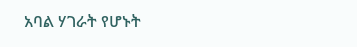አባል ሃገራት የሆኑት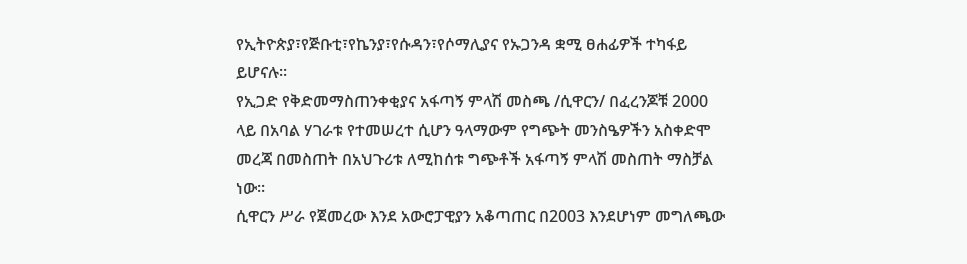የኢትዮጵያ፣የጅቡቲ፣የኬንያ፣የሱዳን፣የሶማሊያና የኡጋንዳ ቋሚ ፀሐፊዎች ተካፋይ ይሆናሉ፡፡
የኢጋድ የቅድመማስጠንቀቂያና አፋጣኝ ምላሽ መስጫ /ሲዋርን/ በፈረንጆቹ 2000 ላይ በአባል ሃገራቱ የተመሠረተ ሲሆን ዓላማውም የግጭት መንስዔዎችን አስቀድሞ መረጃ በመስጠት በአህጉሪቱ ለሚከሰቱ ግጭቶች አፋጣኝ ምላሽ መስጠት ማስቻል ነው፡፡
ሲዋርን ሥራ የጀመረው እንደ አውሮፓዊያን አቆጣጠር በ2003 እንደሆነም መግለጫው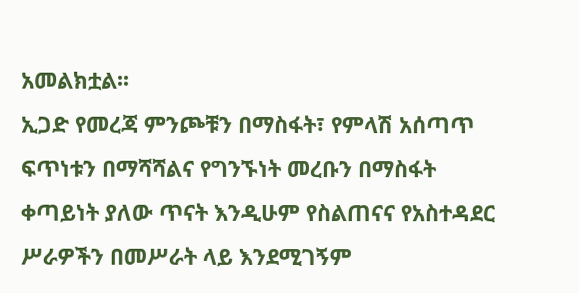አመልክቷል፡፡
ኢጋድ የመረጃ ምንጮቹን በማስፋት፣ የምላሽ አሰጣጥ ፍጥነቱን በማሻሻልና የግንኙነት መረቡን በማስፋት ቀጣይነት ያለው ጥናት እንዲሁም የስልጠናና የአስተዳደር ሥራዎችን በመሥራት ላይ እንደሚገኝም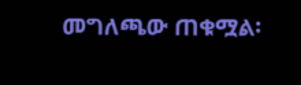መግለጫው ጠቁሟል፡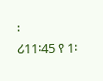፡
ሪ11፡45 የ 1፡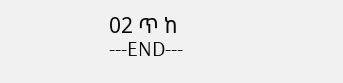02 ጥ ከ
---END---